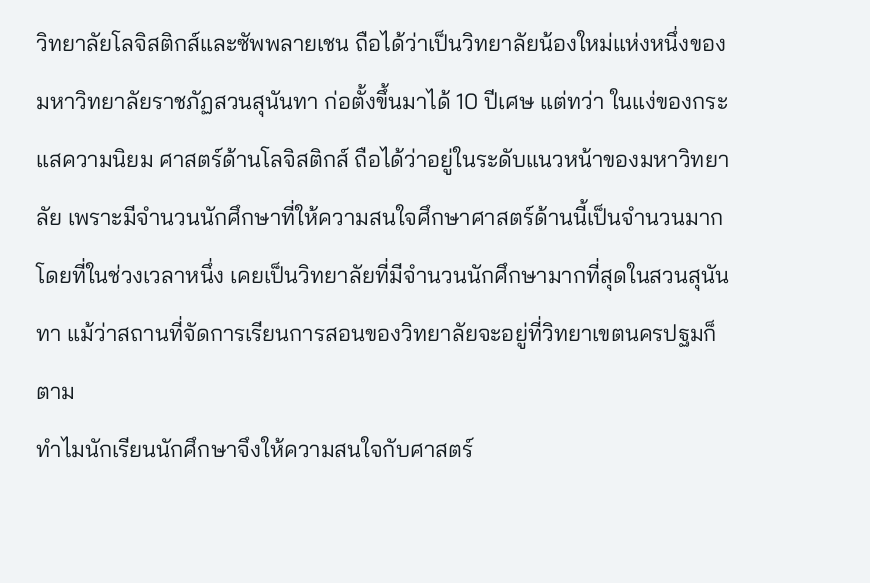วิทยาลัยโลจิสติกส์และซัพพลายเชน ถือได้ว่าเป็นวิทยาลัยน้องใหม่แห่งหนึ่งของมหาวิทยาลัยราชภัฏสวนสุนันทา ก่อตั้งขึ้นมาได้ 10 ปีเศษ แต่ทว่า ในแง่ของกระแสความนิยม ศาสตร์ด้านโลจิสติกส์ ถือได้ว่าอยู่ในระดับแนวหน้าของมหาวิทยาลัย เพราะมีจำนวนนักศึกษาที่ให้ความสนใจศึกษาศาสตร์ด้านนี้เป็นจำนวนมาก โดยที่ในช่วงเวลาหนึ่ง เคยเป็นวิทยาลัยที่มีจำนวนนักศึกษามากที่สุดในสวนสุนันทา แม้ว่าสถานที่จัดการเรียนการสอนของวิทยาลัยจะอยู่ที่วิทยาเขตนครปฐมก็ตาม
ทำไมนักเรียนนักศึกษาจึงให้ความสนใจกับศาสตร์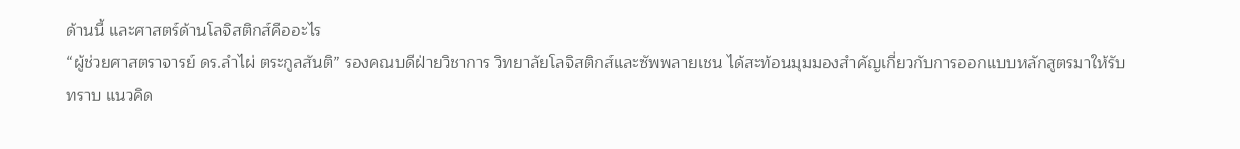ด้านนี้ และศาสตร์ด้านโลจิสติกส์คืออะไร
“ผู้ช่วยศาสตราจารย์ ดร.ลำไผ่ ตระกูลสันติ” รองคณบดีฝ่ายวิชาการ วิทยาลัยโลจิสติกส์และซัพพลายเชน ได้สะท้อนมุมมองสำคัญเกี่ยวกับการออกแบบหลักสูตรมาให้รับทราบ แนวคิด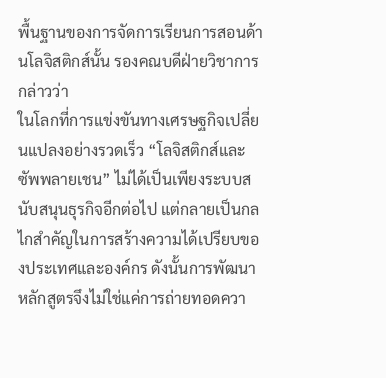พื้นฐานของการจัดการเรียนการสอนด้านโลจิสติกส์นั้น รองคณบดีฝ่ายวิชาการกล่าวว่า
ในโลกที่การแข่งขันทางเศรษฐกิจเปลี่ยนแปลงอย่างรวดเร็ว “โลจิสติกส์และซัพพลายเชน” ไม่ได้เป็นเพียงระบบสนับสนุนธุรกิจอีกต่อไป แต่กลายเป็นกลไกสำคัญในการสร้างความได้เปรียบของประเทศและองค์กร ดังนั้นการพัฒนาหลักสูตรจึงไม่ใช่แค่การถ่ายทอดควา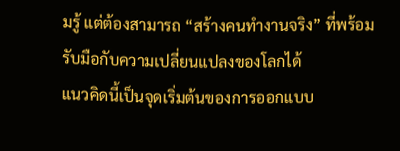มรู้ แต่ต้องสามารถ “สร้างคนทำงานจริง” ที่พร้อมรับมือกับความเปลี่ยนแปลงของโลกได้
แนวคิดนี้เป็นจุดเริ่มต้นของการออกแบบ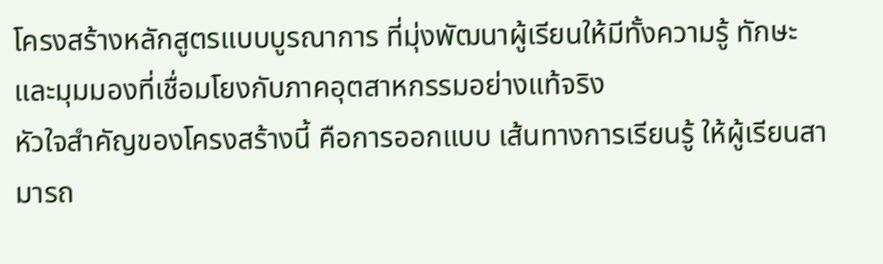โครงสร้างหลักสูตรแบบบูรณาการ ที่มุ่งพัฒนาผู้เรียนให้มีทั้งความรู้ ทักษะ และมุมมองที่เชื่อมโยงกับภาคอุตสาหกรรมอย่างแท้จริง
หัวใจสำคัญของโครงสร้างนี้ คือการออกแบบ เส้นทางการเรียนรู้ ให้ผู้เรียนสามารถ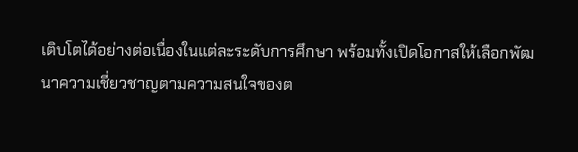เติบโตได้อย่างต่อเนื่องในแต่ละระดับการศึกษา พร้อมทั้งเปิดโอกาสให้เลือกพัฒนาความเชี่ยวชาญตามความสนใจของต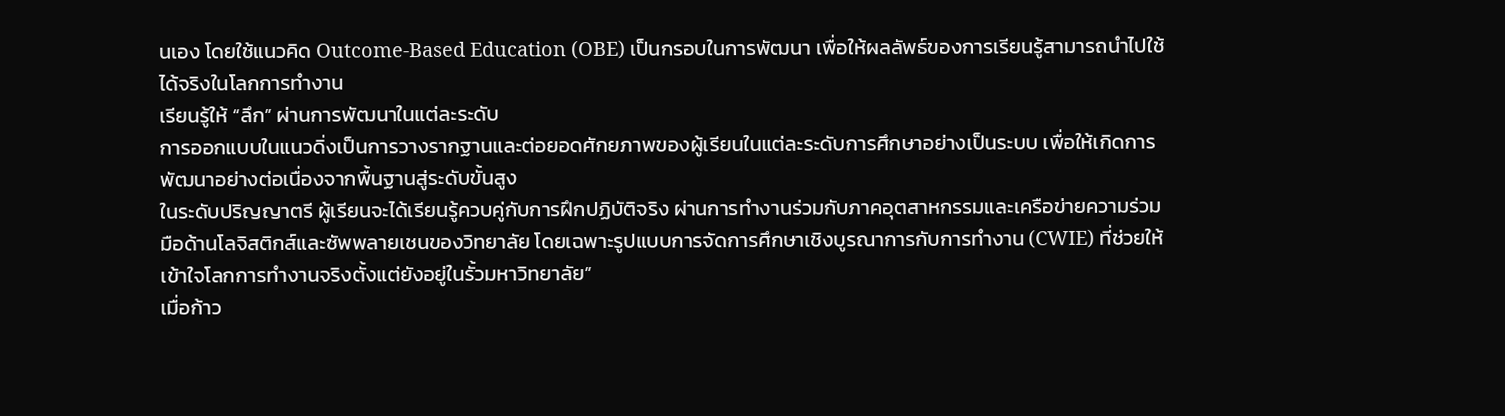นเอง โดยใช้แนวคิด Outcome-Based Education (OBE) เป็นกรอบในการพัฒนา เพื่อให้ผลลัพธ์ของการเรียนรู้สามารถนำไปใช้ได้จริงในโลกการทำงาน
เรียนรู้ให้ “ลึก” ผ่านการพัฒนาในแต่ละระดับ
การออกแบบในแนวดิ่งเป็นการวางรากฐานและต่อยอดศักยภาพของผู้เรียนในแต่ละระดับการศึกษาอย่างเป็นระบบ เพื่อให้เกิดการพัฒนาอย่างต่อเนื่องจากพื้นฐานสู่ระดับขั้นสูง
ในระดับปริญญาตรี ผู้เรียนจะได้เรียนรู้ควบคู่กับการฝึกปฏิบัติจริง ผ่านการทำงานร่วมกับภาคอุตสาหกรรมและเครือข่ายความร่วมมือด้านโลจิสติกส์และซัพพลายเชนของวิทยาลัย โดยเฉพาะรูปแบบการจัดการศึกษาเชิงบูรณาการกับการทำงาน (CWIE) ที่ช่วยให้เข้าใจโลกการทำงานจริงตั้งแต่ยังอยู่ในรั้วมหาวิทยาลัย”
เมื่อก้าว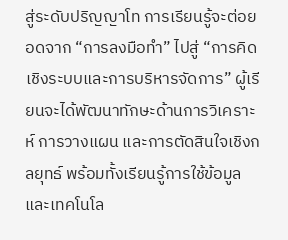สู่ระดับปริญญาโท การเรียนรู้จะต่อยอดจาก “การลงมือทำ” ไปสู่ “การคิดเชิงระบบและการบริหารจัดการ” ผู้เรียนจะได้พัฒนาทักษะด้านการวิเคราะห์ การวางแผน และการตัดสินใจเชิงกลยุทธ์ พร้อมทั้งเรียนรู้การใช้ข้อมูลและเทคโนโล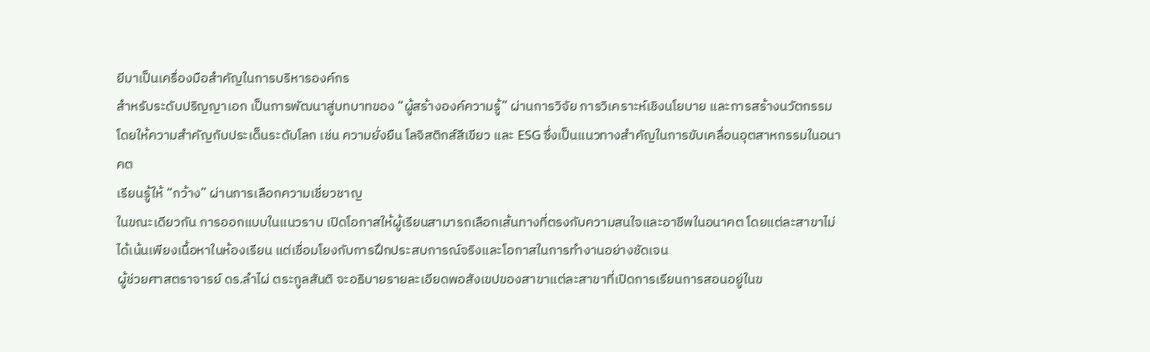ยีมาเป็นเครื่องมือสำคัญในการบริหารองค์กร
สำหรับระดับปริญญาเอก เป็นการพัฒนาสู่บทบาทของ “ผู้สร้างองค์ความรู้” ผ่านการวิจัย การวิเคราะห์เชิงนโยบาย และการสร้างนวัตกรรม โดยให้ความสำคัญกับประเด็นระดับโลก เช่น ความยั่งยืน โลจิสติกส์สีเขียว และ ESG ซึ่งเป็นแนวทางสำคัญในการขับเคลื่อนอุตสาหกรรมในอนาคต
เรียนรู้ให้ “กว้าง” ผ่านการเลือกความเชี่ยวชาญ
ในขณะเดียวกัน การออกแบบในแนวราบ เปิดโอกาสให้ผู้เรียนสามารถเลือกเส้นทางที่ตรงกับความสนใจและอาชีพในอนาคต โดยแต่ละสาขาไม่ได้เน้นเพียงเนื้อหาในห้องเรียน แต่เชื่อมโยงกับการฝึกประสบการณ์จริงและโอกาสในการทำงานอย่างชัดเจน
ผู้ช่วยศาสตราจารย์ ดร.ลำไผ่ ตระกูลสันติ จะอธิบายรายละเอียดพอสังเขปของสาขาแต่ละสาขาที่เปิดการเรียนการสอนอยู่ในข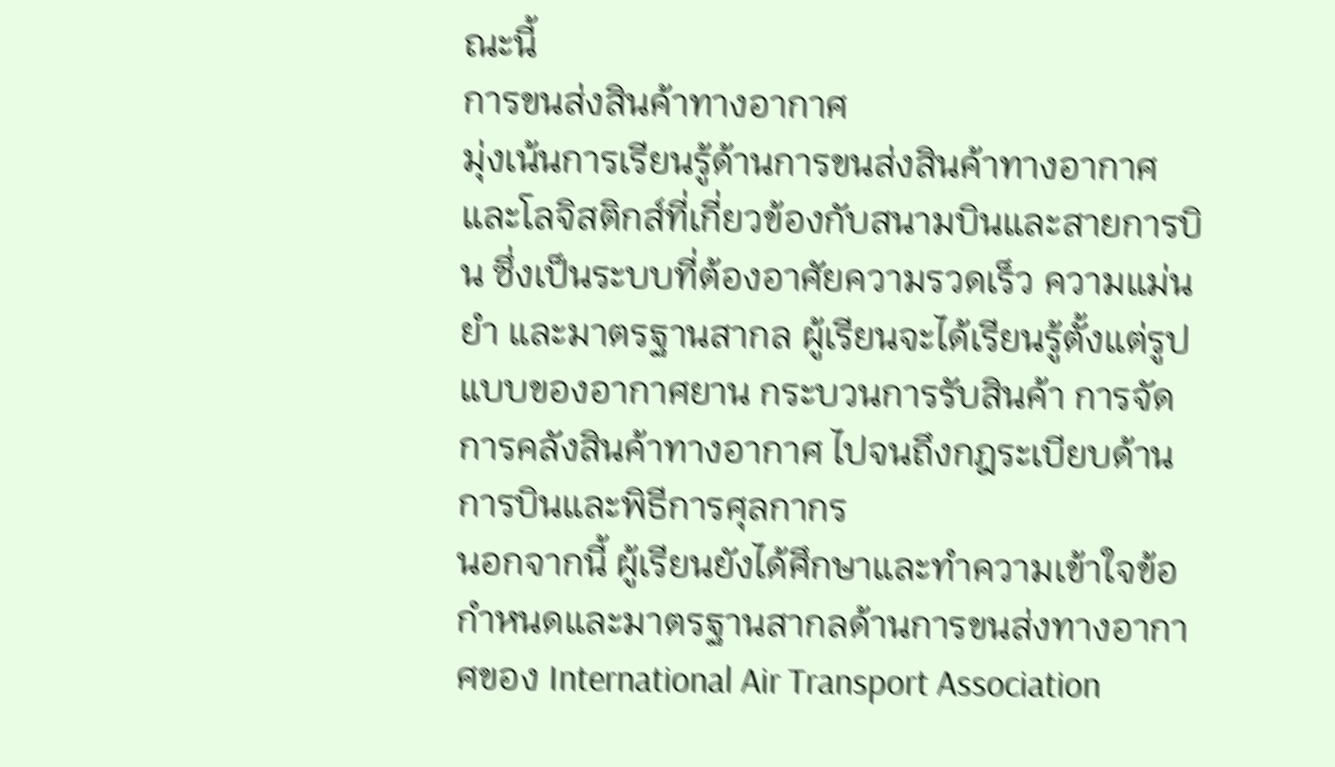ณะนี้
การขนส่งสินค้าทางอากาศ
มุ่งเน้นการเรียนรู้ด้านการขนส่งสินค้าทางอากาศและโลจิสติกส์ที่เกี่ยวข้องกับสนามบินและสายการบิน ซึ่งเป็นระบบที่ต้องอาศัยความรวดเร็ว ความแม่นยำ และมาตรฐานสากล ผู้เรียนจะได้เรียนรู้ตั้งแต่รูปแบบของอากาศยาน กระบวนการรับสินค้า การจัดการคลังสินค้าทางอากาศ ไปจนถึงกฎระเบียบด้านการบินและพิธีการศุลกากร
นอกจากนี้ ผู้เรียนยังได้ศึกษาและทำความเข้าใจข้อกำหนดและมาตรฐานสากลด้านการขนส่งทางอากาศของ International Air Transport Association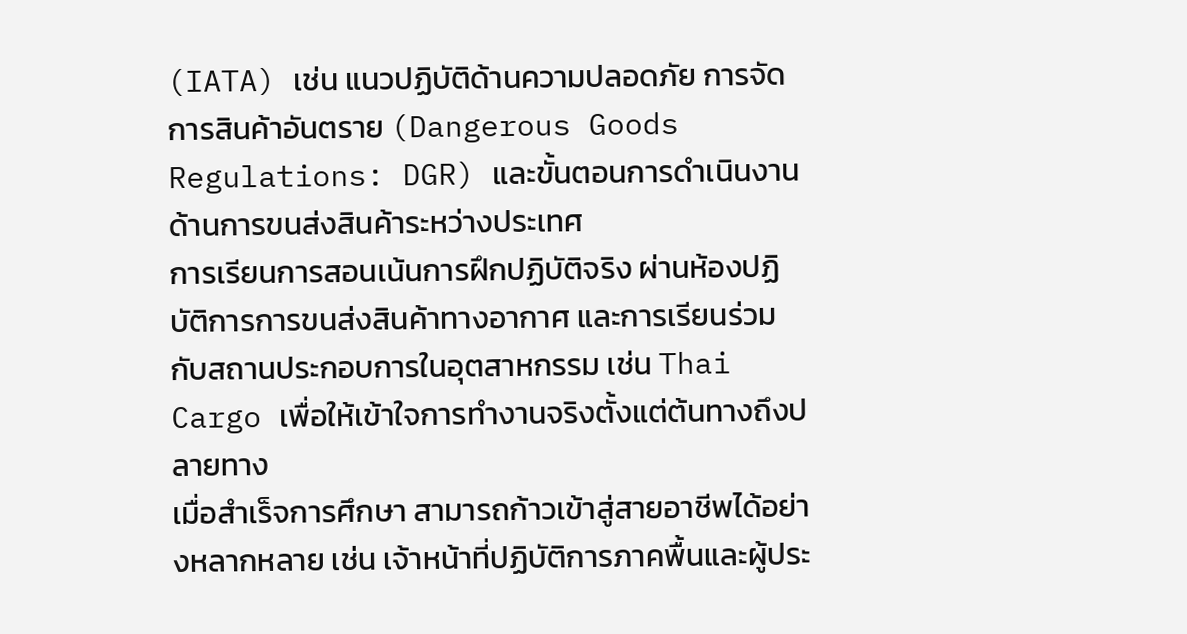(IATA) เช่น แนวปฏิบัติด้านความปลอดภัย การจัดการสินค้าอันตราย (Dangerous Goods Regulations: DGR) และขั้นตอนการดำเนินงานด้านการขนส่งสินค้าระหว่างประเทศ
การเรียนการสอนเน้นการฝึกปฏิบัติจริง ผ่านห้องปฏิบัติการการขนส่งสินค้าทางอากาศ และการเรียนร่วมกับสถานประกอบการในอุตสาหกรรม เช่น Thai Cargo เพื่อให้เข้าใจการทำงานจริงตั้งแต่ต้นทางถึงปลายทาง
เมื่อสำเร็จการศึกษา สามารถก้าวเข้าสู่สายอาชีพได้อย่างหลากหลาย เช่น เจ้าหน้าที่ปฏิบัติการภาคพื้นและผู้ประ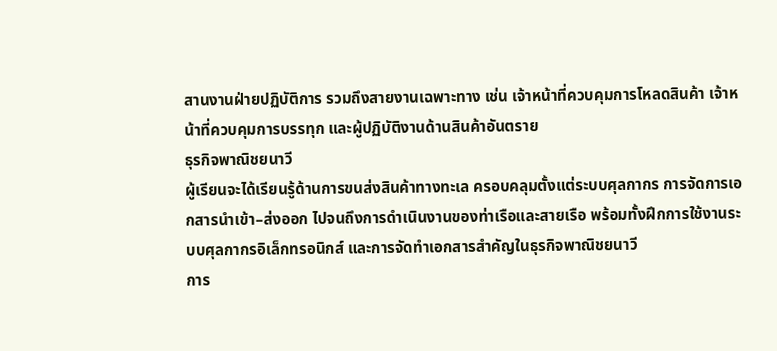สานงานฝ่ายปฏิบัติการ รวมถึงสายงานเฉพาะทาง เช่น เจ้าหน้าที่ควบคุมการโหลดสินค้า เจ้าหน้าที่ควบคุมการบรรทุก และผู้ปฏิบัติงานด้านสินค้าอันตราย
ธุรกิจพาณิชยนาวี
ผู้เรียนจะได้เรียนรู้ด้านการขนส่งสินค้าทางทะเล ครอบคลุมตั้งแต่ระบบศุลกากร การจัดการเอกสารนำเข้า–ส่งออก ไปจนถึงการดำเนินงานของท่าเรือและสายเรือ พร้อมทั้งฝึกการใช้งานระบบศุลกากรอิเล็กทรอนิกส์ และการจัดทำเอกสารสำคัญในธุรกิจพาณิชยนาวี
การ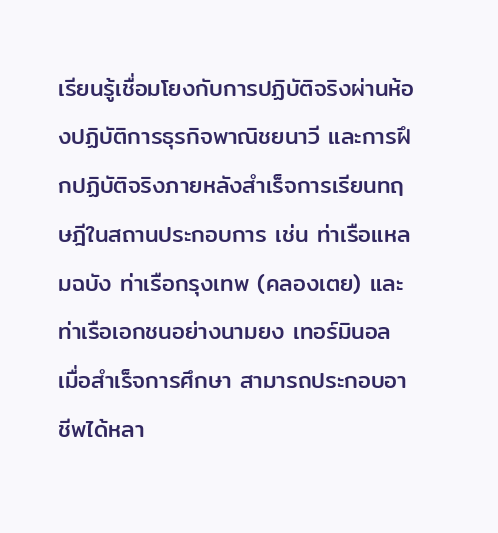เรียนรู้เชื่อมโยงกับการปฏิบัติจริงผ่านห้องปฏิบัติการธุรกิจพาณิชยนาวี และการฝึกปฏิบัติจริงภายหลังสำเร็จการเรียนทฤษฎีในสถานประกอบการ เช่น ท่าเรือแหลมฉบัง ท่าเรือกรุงเทพ (คลองเตย) และท่าเรือเอกชนอย่างนามยง เทอร์มินอล
เมื่อสำเร็จการศึกษา สามารถประกอบอาชีพได้หลา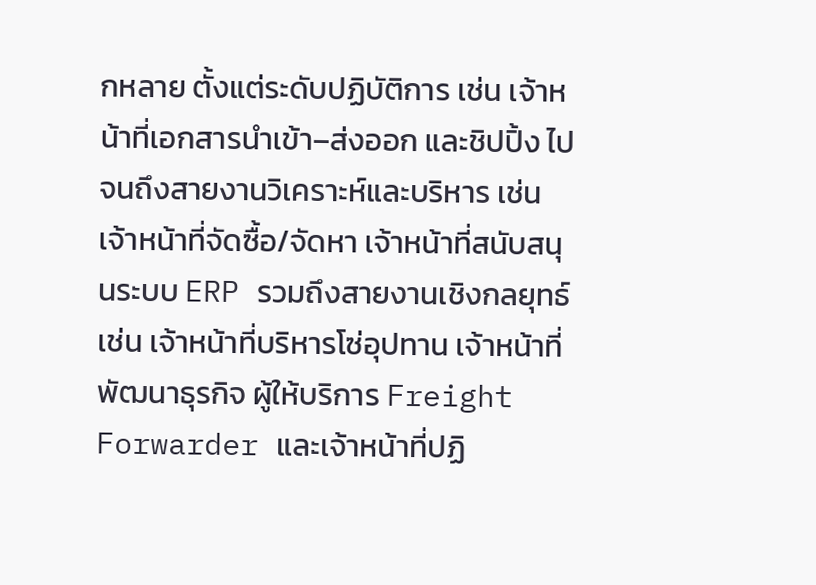กหลาย ตั้งแต่ระดับปฏิบัติการ เช่น เจ้าหน้าที่เอกสารนำเข้า–ส่งออก และชิปปิ้ง ไปจนถึงสายงานวิเคราะห์และบริหาร เช่น เจ้าหน้าที่จัดซื้อ/จัดหา เจ้าหน้าที่สนับสนุนระบบ ERP รวมถึงสายงานเชิงกลยุทธ์ เช่น เจ้าหน้าที่บริหารโซ่อุปทาน เจ้าหน้าที่พัฒนาธุรกิจ ผู้ให้บริการ Freight Forwarder และเจ้าหน้าที่ปฏิ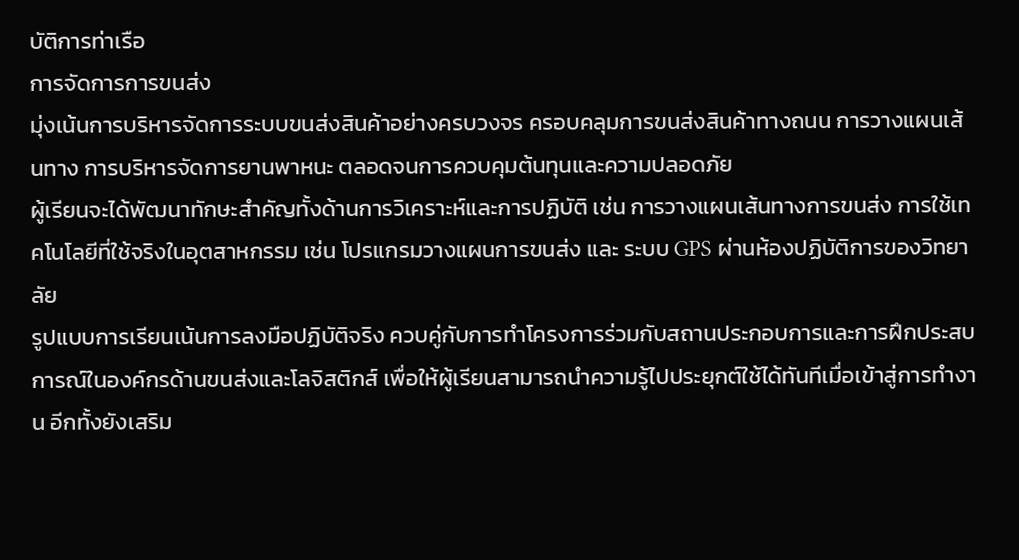บัติการท่าเรือ
การจัดการการขนส่ง
มุ่งเน้นการบริหารจัดการระบบขนส่งสินค้าอย่างครบวงจร ครอบคลุมการขนส่งสินค้าทางถนน การวางแผนเส้นทาง การบริหารจัดการยานพาหนะ ตลอดจนการควบคุมต้นทุนและความปลอดภัย
ผู้เรียนจะได้พัฒนาทักษะสำคัญทั้งด้านการวิเคราะห์และการปฏิบัติ เช่น การวางแผนเส้นทางการขนส่ง การใช้เทคโนโลยีที่ใช้จริงในอุตสาหกรรม เช่น โปรแกรมวางแผนการขนส่ง และ ระบบ GPS ผ่านห้องปฏิบัติการของวิทยาลัย
รูปแบบการเรียนเน้นการลงมือปฏิบัติจริง ควบคู่กับการทำโครงการร่วมกับสถานประกอบการและการฝึกประสบการณ์ในองค์กรด้านขนส่งและโลจิสติกส์ เพื่อให้ผู้เรียนสามารถนำความรู้ไปประยุกต์ใช้ได้ทันทีเมื่อเข้าสู่การทำงาน อีกทั้งยังเสริม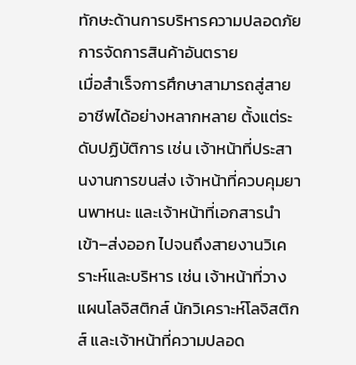ทักษะด้านการบริหารความปลอดภัย การจัดการสินค้าอันตราย
เมื่อสำเร็จการศึกษาสามารถสู่สายอาชีพได้อย่างหลากหลาย ตั้งแต่ระดับปฏิบัติการ เช่น เจ้าหน้าที่ประสานงานการขนส่ง เจ้าหน้าที่ควบคุมยานพาหนะ และเจ้าหน้าที่เอกสารนำเข้า–ส่งออก ไปจนถึงสายงานวิเคราะห์และบริหาร เช่น เจ้าหน้าที่วางแผนโลจิสติกส์ นักวิเคราะห์โลจิสติกส์ และเจ้าหน้าที่ความปลอด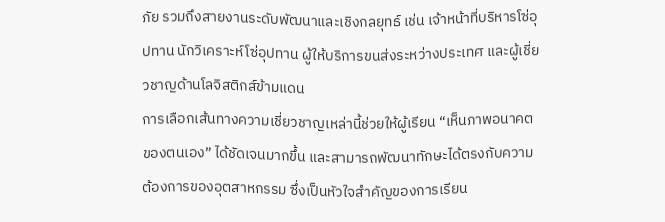ภัย รวมถึงสายงานระดับพัฒนาและเชิงกลยุทธ์ เช่น เจ้าหน้าที่บริหารโซ่อุปทาน นักวิเคราะห์โซ่อุปทาน ผู้ให้บริการขนส่งระหว่างประเทศ และผู้เชี่ยวชาญด้านโลจิสติกส์ข้ามแดน
การเลือกเส้นทางความเชี่ยวชาญเหล่านี้ช่วยให้ผู้เรียน “เห็นภาพอนาคตของตนเอง” ได้ชัดเจนมากขึ้น และสามารถพัฒนาทักษะได้ตรงกับความต้องการของอุตสาหกรรม ซึ่งเป็นหัวใจสำคัญของการเรียน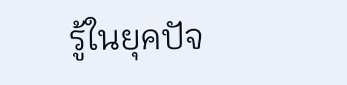รู้ในยุคปัจ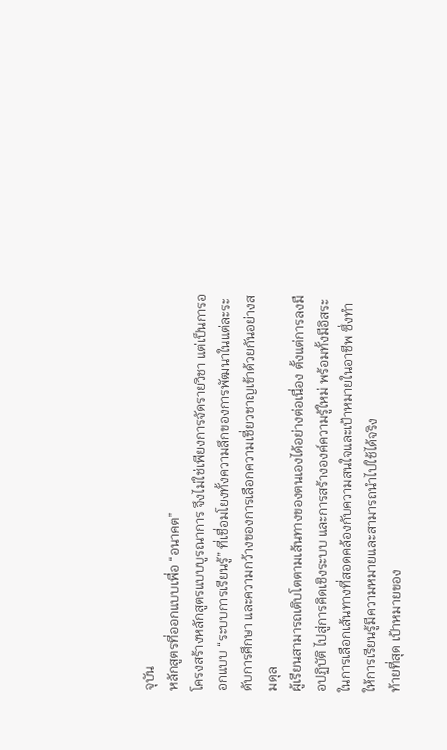จุบัน
หลักสูตรที่ออกแบบเพื่อ “อนาคต”
โครงสร้างหลักสูตรแบบบูรณาการ จึงไม่ใช่เพียงการจัดรายวิชา แต่เป็นการออกแบบ “ระบบการเรียนรู้” ที่เชื่อมโยงทั้งความลึกของการพัฒนาในแต่ละระดับการศึกษา และความกว้างของการเลือกความเชี่ยวชาญเข้าด้วยกันอย่างสมดุล
ผู้เรียนสามารถเติบโตตามเส้นทางของตนเองได้อย่างต่อเนื่อง ตั้งแต่การลงมือปฏิบัติ ไปสู่การคิดเชิงระบบ และการสร้างองค์ความรู้ใหม่ พร้อมทั้งมีอิสระในการเลือกเส้นทางที่สอดคล้องกับความสนใจและเป้าหมายในอาชีพ ซึ่งทำให้การเรียนรู้มีความหมายและสามารถนำไปใช้ได้จริง
ท้ายที่สุด เป้าหมายของ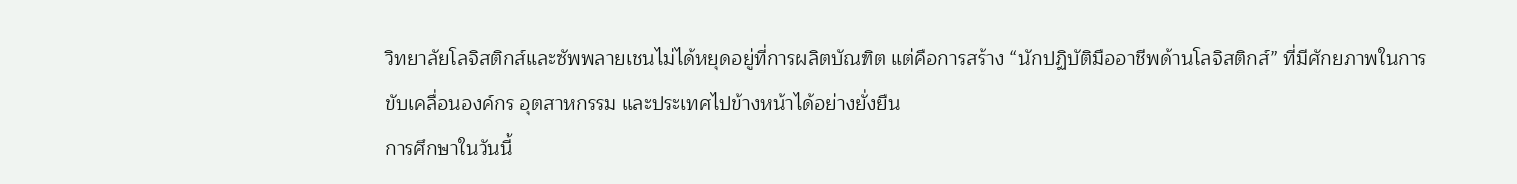วิทยาลัยโลจิสติกส์และซัพพลายเชนไม่ได้หยุดอยู่ที่การผลิตบัณฑิต แต่คือการสร้าง “นักปฏิบัติมืออาชีพด้านโลจิสติกส์” ที่มีศักยภาพในการขับเคลื่อนองค์กร อุตสาหกรรม และประเทศไปข้างหน้าได้อย่างยั่งยืน
การศึกษาในวันนี้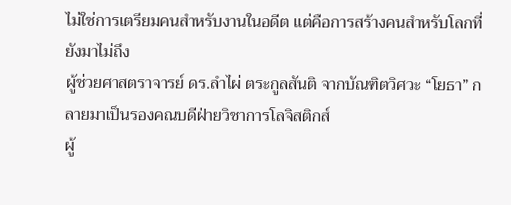ไม่ใช่การเตรียมคนสำหรับงานในอดีต แต่คือการสร้างคนสำหรับโลกที่ยังมาไม่ถึง
ผู้ช่วยศาสตราจารย์ ดร.ลำไผ่ ตระกูลสันติ จากบัณฑิตวิศวะ “โยธา” กลายมาเป็นรองคณบดีฝ่ายวิชาการโลจิสติกส์
ผู้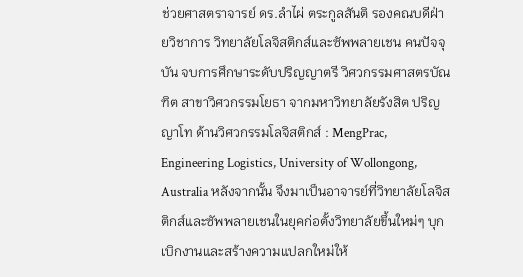ช่วยศาสตราจารย์ ดร.ลำไผ่ ตระกูลสันติ รองคณบดีฝ่ายวิชาการ วิทยาลัยโลจิสติกส์และซัพพลายเชน คนปัจจุบัน จบการศึกษาระดับปริญญาตรี วิศวกรรมศาสตรบัณฑิต สาขาวิศวกรรมโยธา จากมหาวิทยาลัยรังสิต ปริญญาโท ด้านวิศวกรรมโลจิสติกส์ : MengPrac, Engineering Logistics, University of Wollongong, Australia หลังจากนั้น จึงมาเป็นอาจารย์ที่วิทยาลัยโลจิสติกส์และซัพพลายเชนในยุคก่อตั้งวิทยาลัยขึ้นใหม่ๆ บุกเบิกงานและสร้างความแปลกใหม่ให้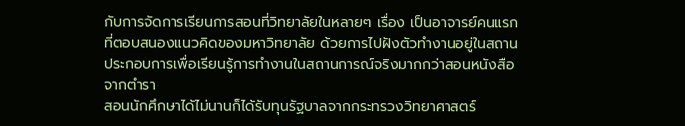กับการจัดการเรียนการสอนที่วิทยาลัยในหลายๆ เรื่อง เป็นอาจารย์คนแรกที่ตอบสนองแนวคิดของมหาวิทยาลัย ด้วยการไปฝังตัวทำงานอยู่ในสถานประกอบการเพื่อเรียนรู้การทำงานในสถานการณ์จริงมากกว่าสอนหนังสือจากตำรา
สอนนักศึกษาได้ไม่นานก็ได้รับทุนรัฐบาลจากกระทรวงวิทยาศาสตร์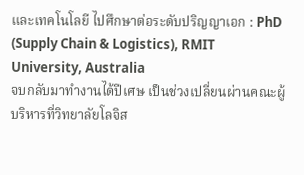และเทคโนโลยี ไปศึกษาต่อระดับปริญญาเอก : PhD (Supply Chain & Logistics), RMIT University, Australia
จบกลับมาทำงานได้ปีเศษ เป็นช่วงเปลี่ยนผ่านคณะผู้บริหารที่วิทยาลัยโลจิส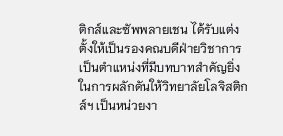ติกส์และซัพพลายเชน ได้รับแต่งตั้งให้เป็นรองคณบดีฝ่ายวิชาการ
เป็นตำแหน่งที่มีบทบาทสำคัญยิ่งในการผลักดันให้วิทยาลัยโลจิสติกส์ฯ เป็นหน่วยงา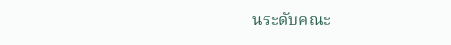นระดับคณะ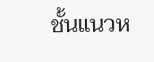ชั้นแนวห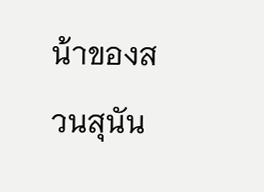น้าของสวนสุนัน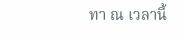ทา ณ เวลานี้